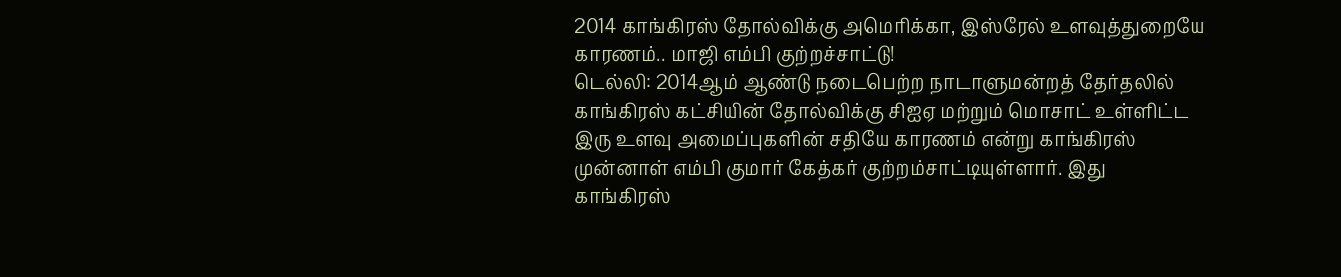2014 காங்கிரஸ் தோல்விக்கு அமெரிக்கா, இஸ்ரேல் உளவுத்துறையே காரணம்.. மாஜி எம்பி குற்றச்சாட்டு!
டெல்லி: 2014ஆம் ஆண்டு நடைபெற்ற நாடாளுமன்றத் தேர்தலில் காங்கிரஸ் கட்சியின் தோல்விக்கு சிஐஏ மற்றும் மொசாட் உள்ளிட்ட இரு உளவு அமைப்புகளின் சதியே காரணம் என்று காங்கிரஸ் முன்னாள் எம்பி குமார் கேத்கர் குற்றம்சாட்டியுள்ளார். இது காங்கிரஸ்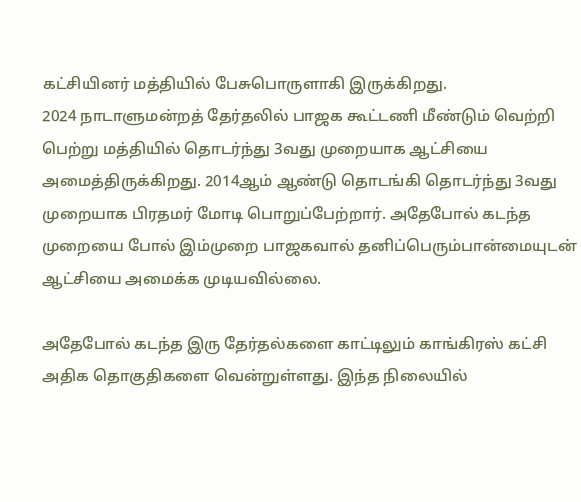கட்சியினர் மத்தியில் பேசுபொருளாகி இருக்கிறது.
2024 நாடாளுமன்றத் தேர்தலில் பாஜக கூட்டணி மீண்டும் வெற்றி பெற்று மத்தியில் தொடர்ந்து 3வது முறையாக ஆட்சியை அமைத்திருக்கிறது. 2014ஆம் ஆண்டு தொடங்கி தொடர்ந்து 3வது முறையாக பிரதமர் மோடி பொறுப்பேற்றார். அதேபோல் கடந்த முறையை போல் இம்முறை பாஜகவால் தனிப்பெரும்பான்மையுடன் ஆட்சியை அமைக்க முடியவில்லை.

அதேபோல் கடந்த இரு தேர்தல்களை காட்டிலும் காங்கிரஸ் கட்சி அதிக தொகுதிகளை வென்றுள்ளது. இந்த நிலையில்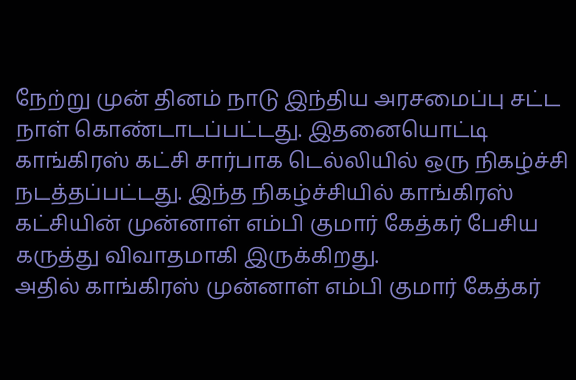நேற்று முன் தினம் நாடு இந்திய அரசமைப்பு சட்ட நாள் கொண்டாடப்பட்டது. இதனையொட்டி காங்கிரஸ் கட்சி சார்பாக டெல்லியில் ஒரு நிகழ்ச்சி நடத்தப்பட்டது. இந்த நிகழ்ச்சியில் காங்கிரஸ் கட்சியின் முன்னாள் எம்பி குமார் கேத்கர் பேசிய கருத்து விவாதமாகி இருக்கிறது.
அதில் காங்கிரஸ் முன்னாள் எம்பி குமார் கேத்கர்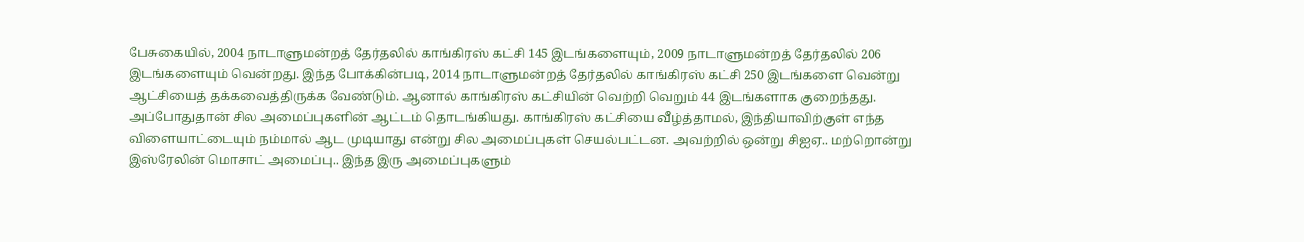பேசுகையில், 2004 நாடாளுமன்றத் தேர்தலில் காங்கிரஸ் கட்சி 145 இடங்களையும், 2009 நாடாளுமன்றத் தேர்தலில் 206 இடங்களையும் வென்றது. இந்த போக்கின்படி, 2014 நாடாளுமன்றத் தேர்தலில் காங்கிரஸ் கட்சி 250 இடங்களை வென்று ஆட்சியைத் தக்கவைத்திருக்க வேண்டும். ஆனால் காங்கிரஸ் கட்சியின் வெற்றி வெறும் 44 இடங்களாக குறைந்தது.
அப்போதுதான் சில அமைப்புகளின் ஆட்டம் தொடங்கியது. காங்கிரஸ் கட்சியை வீழ்த்தாமல், இந்தியாவிற்குள் எந்த விளையாட்டையும் நம்மால் ஆட முடியாது என்று சில அமைப்புகள் செயல்பட்டன. அவற்றில் ஒன்று சிஐஏ.. மற்றொன்று இஸ்ரேலின் மொசாட் அமைப்பு.. இந்த இரு அமைப்புகளும்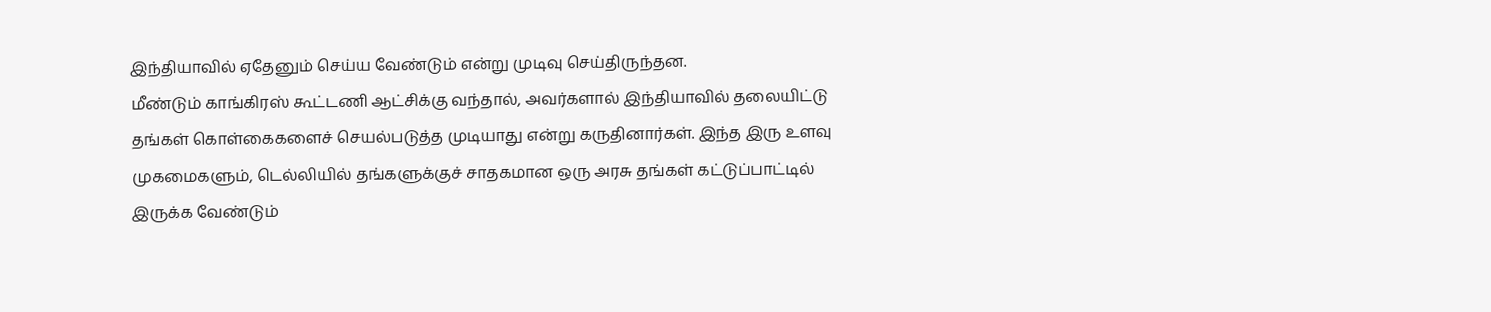இந்தியாவில் ஏதேனும் செய்ய வேண்டும் என்று முடிவு செய்திருந்தன.
மீண்டும் காங்கிரஸ் கூட்டணி ஆட்சிக்கு வந்தால், அவர்களால் இந்தியாவில் தலையிட்டு தங்கள் கொள்கைகளைச் செயல்படுத்த முடியாது என்று கருதினார்கள். இந்த இரு உளவு முகமைகளும், டெல்லியில் தங்களுக்குச் சாதகமான ஒரு அரசு தங்கள் கட்டுப்பாட்டில் இருக்க வேண்டும்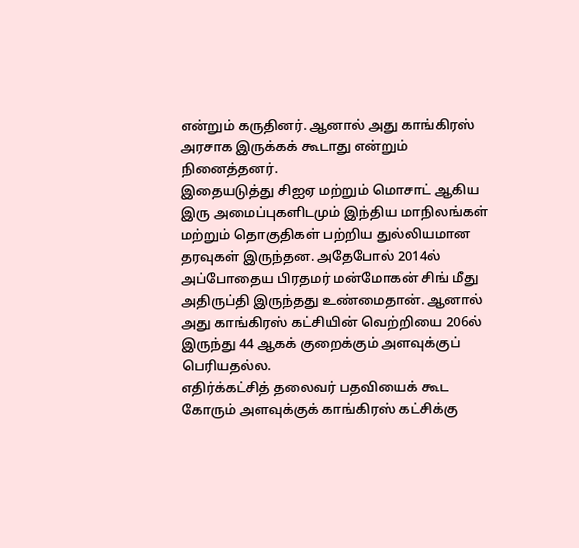என்றும் கருதினர். ஆனால் அது காங்கிரஸ் அரசாக இருக்கக் கூடாது என்றும் நினைத்தனர்.
இதையடுத்து சிஐஏ மற்றும் மொசாட் ஆகிய இரு அமைப்புகளிடமும் இந்திய மாநிலங்கள் மற்றும் தொகுதிகள் பற்றிய துல்லியமான தரவுகள் இருந்தன. அதேபோல் 2014ல் அப்போதைய பிரதமர் மன்மோகன் சிங் மீது அதிருப்தி இருந்தது உண்மைதான். ஆனால் அது காங்கிரஸ் கட்சியின் வெற்றியை 206ல் இருந்து 44 ஆகக் குறைக்கும் அளவுக்குப் பெரியதல்ல.
எதிர்க்கட்சித் தலைவர் பதவியைக் கூட கோரும் அளவுக்குக் காங்கிரஸ் கட்சிக்கு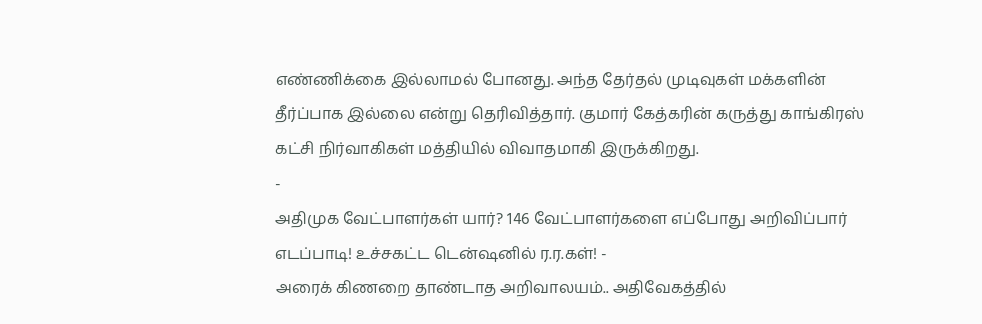எண்ணிக்கை இல்லாமல் போனது. அந்த தேர்தல் முடிவுகள் மக்களின் தீர்ப்பாக இல்லை என்று தெரிவித்தார். குமார் கேத்கரின் கருத்து காங்கிரஸ் கட்சி நிர்வாகிகள் மத்தியில் விவாதமாகி இருக்கிறது.
-
அதிமுக வேட்பாளர்கள் யார்? 146 வேட்பாளர்களை எப்போது அறிவிப்பார் எடப்பாடி! உச்சகட்ட டென்ஷனில் ர.ர.கள்! -
அரைக் கிணறை தாண்டாத அறிவாலயம்.. அதிவேகத்தில்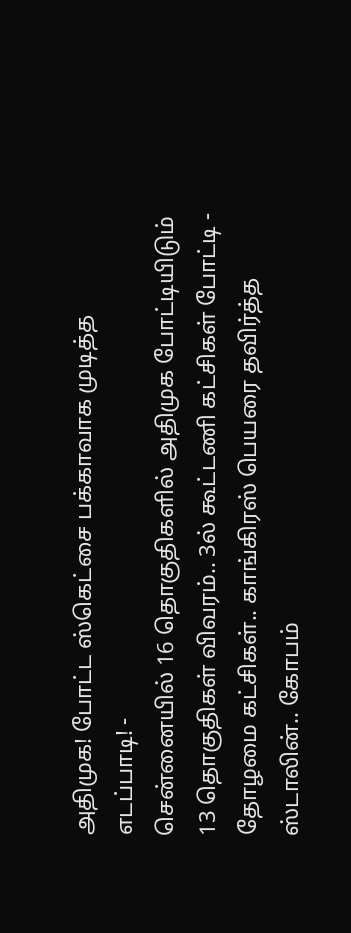அதிமுக! போட்ட ஸ்கெட்சை பக்காவாக முடித்த எடப்பாடி! -
சென்னையில் 16 தொகுதிகளில் அதிமுக போட்டியிடும் 13 தொகுதிகள் விவரம்.. 3ல் கூட்டணி கட்சிகள் போட்டி -
தோழமை கட்சிகள்.. காங்கிரஸ் பெயரை தவிர்த்த ஸ்டாலின்.. கோபம்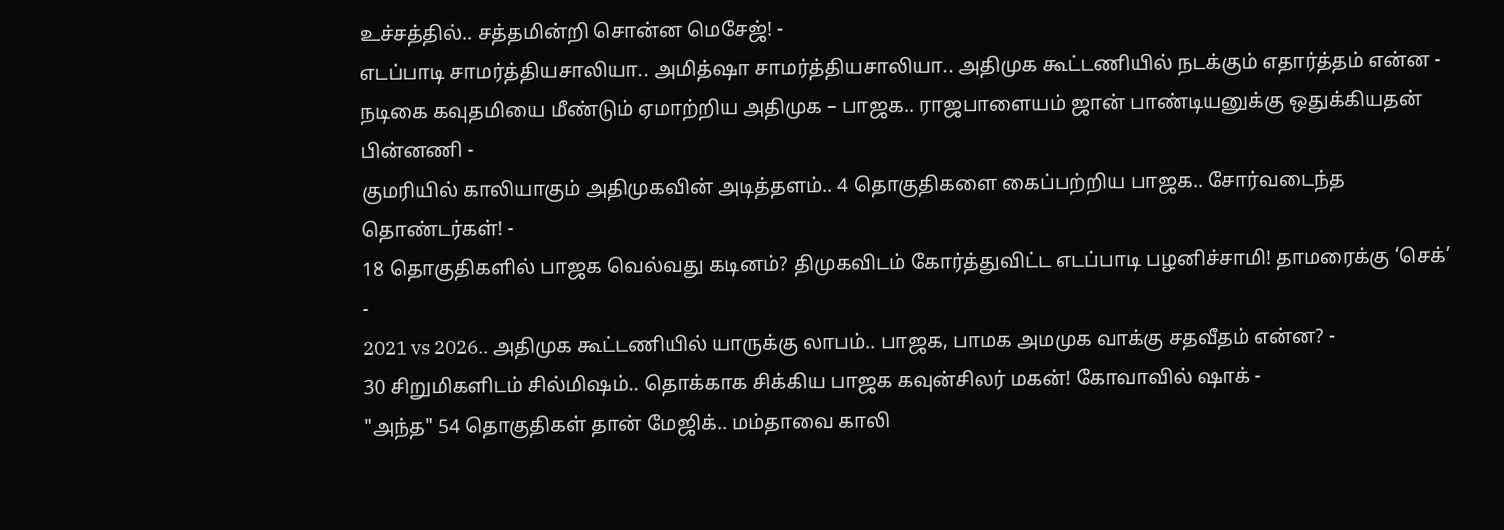உச்சத்தில்.. சத்தமின்றி சொன்ன மெசேஜ்! -
எடப்பாடி சாமர்த்தியசாலியா.. அமித்ஷா சாமர்த்தியசாலியா.. அதிமுக கூட்டணியில் நடக்கும் எதார்த்தம் என்ன -
நடிகை கவுதமியை மீண்டும் ஏமாற்றிய அதிமுக – பாஜக.. ராஜபாளையம் ஜான் பாண்டியனுக்கு ஒதுக்கியதன் பின்னணி -
குமரியில் காலியாகும் அதிமுகவின் அடித்தளம்.. 4 தொகுதிகளை கைப்பற்றிய பாஜக.. சோர்வடைந்த தொண்டர்கள்! -
18 தொகுதிகளில் பாஜக வெல்வது கடினம்? திமுகவிடம் கோர்த்துவிட்ட எடப்பாடி பழனிச்சாமி! தாமரைக்கு ‘செக்’ -
2021 vs 2026.. அதிமுக கூட்டணியில் யாருக்கு லாபம்.. பாஜக, பாமக அமமுக வாக்கு சதவீதம் என்ன? -
30 சிறுமிகளிடம் சில்மிஷம்.. தொக்காக சிக்கிய பாஜக கவுன்சிலர் மகன்! கோவாவில் ஷாக் -
"அந்த" 54 தொகுதிகள் தான் மேஜிக்.. மம்தாவை காலி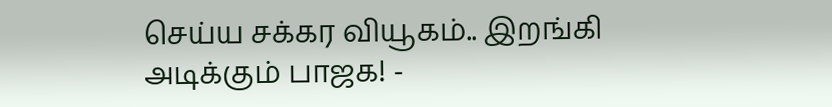செய்ய சக்கர வியூகம்.. இறங்கி அடிக்கும் பாஜக! -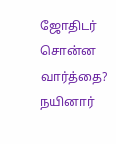ஜோதிடர் சொன்ன வார்த்தை? நயினார்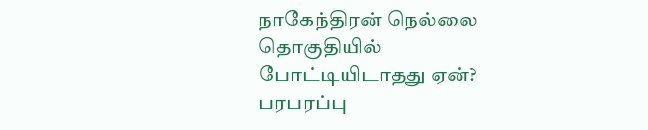நாகேந்திரன் நெல்லை தொகுதியில் போட்டியிடாதது ஏன்? பரபரப்பு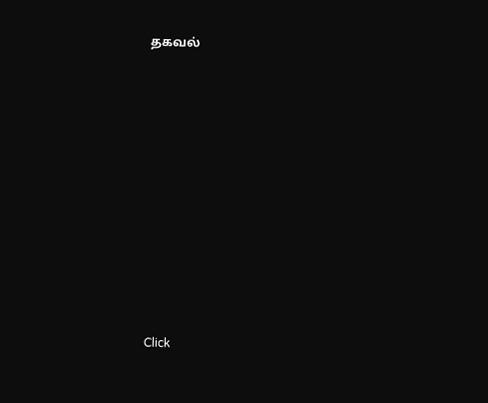தகவல்












Click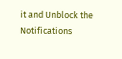it and Unblock the Notifications